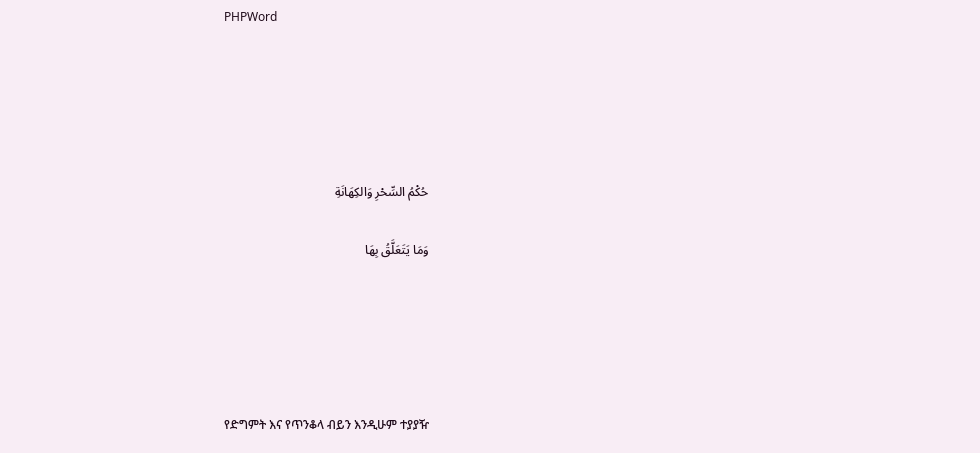PHPWord





حُكْمُ السِّحْرِ وَالكِهَانَةِ

وَمَا يَتَعَلَّقُ بِهَا





የድግምት እና የጥንቆላ ብይን እንዲሁም ተያያዥ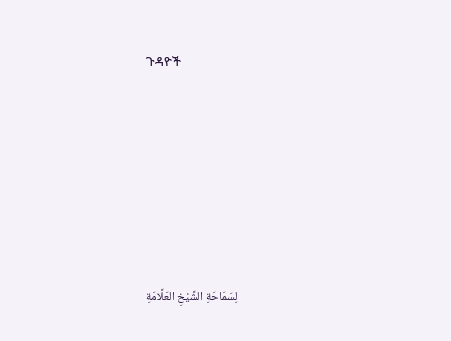ጉዳዮች









لِسَمَاحَةِ الشَّيْخِ العَلَّامَةِ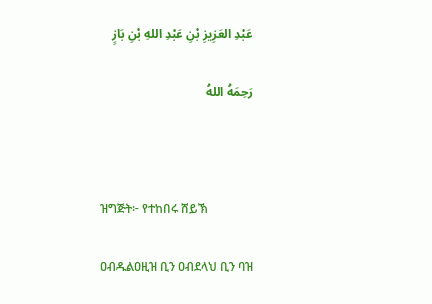عَبْدِ العَزِيزِ بْنِ عَبْدِ اللهِ بْنِ بَازٍ

رَحِمَهُ اللهُ



ዝግጅት፦ የተከበሩ ሸይኽ

ዐብዱልዐዚዝ ቢን ዐብደላህ ቢን ባዝ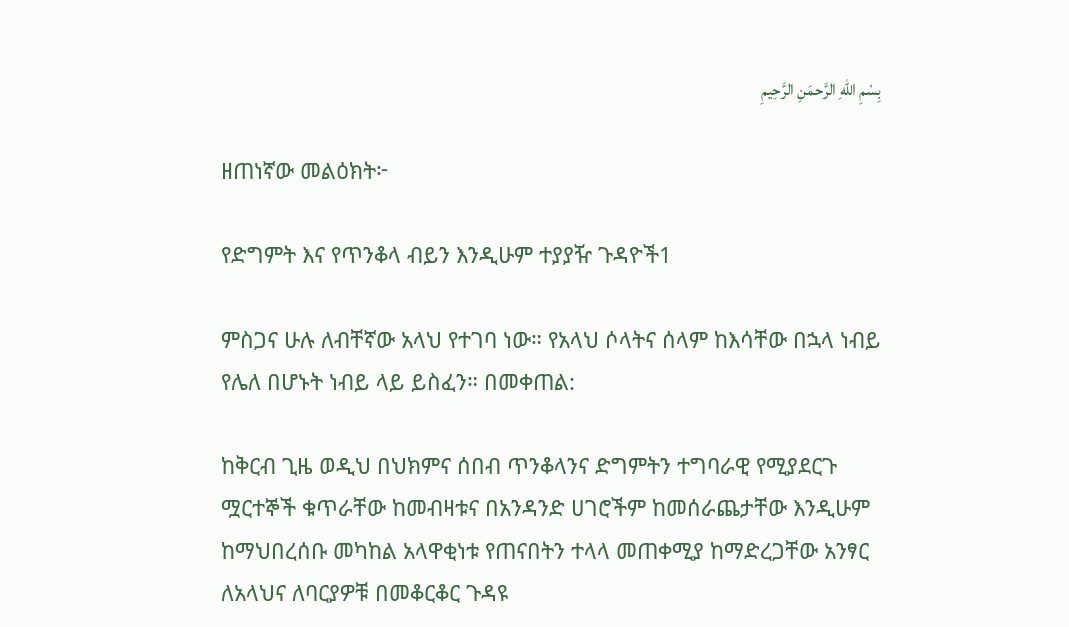بِسْمِ اللهِ الرَّحمَنِ الرَّحِيمِ

ዘጠነኛው መልዕክት፦

የድግምት እና የጥንቆላ ብይን እንዲሁም ተያያዥ ጉዳዮች1

ምስጋና ሁሉ ለብቸኛው አላህ የተገባ ነው። የአላህ ሶላትና ሰላም ከእሳቸው በኋላ ነብይ የሌለ በሆኑት ነብይ ላይ ይስፈን። በመቀጠል:

ከቅርብ ጊዜ ወዲህ በህክምና ሰበብ ጥንቆላንና ድግምትን ተግባራዊ የሚያደርጉ ሟርተኞች ቁጥራቸው ከመብዛቱና በአንዳንድ ሀገሮችም ከመሰራጨታቸው እንዲሁም ከማህበረሰቡ መካከል አላዋቂነቱ የጠናበትን ተላላ መጠቀሚያ ከማድረጋቸው አንፃር ለአላህና ለባርያዎቹ በመቆርቆር ጉዳዩ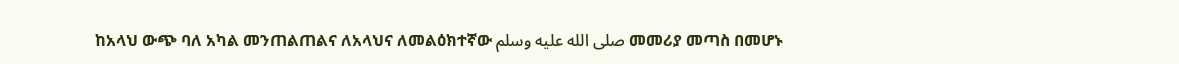ከአላህ ውጭ ባለ አካል መንጠልጠልና ለአላህና ለመልዕክተኛው صلى الله عليه وسلم መመሪያ መጣስ በመሆኑ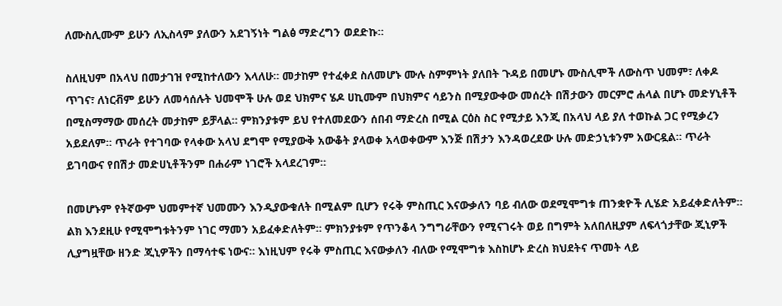ለሙስሊሙም ይሁን ለኢስላም ያለውን አደገኝነት ግልፅ ማድረግን ወደድኩ።

ስለዚህም በአላህ በመታገዝ የሚከተለውን እላለሁ። መታከም የተፈቀደ ስለመሆኑ ሙሉ ስምምነት ያለበት ጉዳይ በመሆኑ ሙስሊሞች ለውስጥ ህመም፣ ለቀዶ ጥገና፣ ለነርቭም ይሁን ለመሳሰሉት ህመሞች ሁሉ ወደ ህክምና ሄዶ ሀኪሙም በህክምና ሳይንስ በሚያውቀው መሰረት በሽታውን መርምሮ ሐላል በሆኑ መድሃኒቶች በሚስማማው መሰረት መታከም ይቻላል። ምክንያቱም ይህ የተለመደውን ሰበብ ማድረስ በሚል ርዕስ ስር የሚታይ እንጂ በአላህ ላይ ያለ ተወኩል ጋር የሚቃረን አይደለም። ጥራት የተገባው የላቀው አላህ ደግሞ የሚያውቅ አውቆት ያላወቀ አላወቀውም እንጅ በሽታን እንዳወረደው ሁሉ መድኃኒቱንም አውርዷል። ጥራት ይገባውና የበሽታ መድሀኒቶችንም በሐራም ነገሮች አላደረገም።

በመሆኑም የትኛውም ህመምተኛ ህመሙን እንዲያውቁለት በሚልም ቢሆን የሩቅ ምስጢር እናውቃለን ባይ ብለው ወደሚሞግቱ ጠንቋዮች ሊሄድ አይፈቀድለትም። ልክ እንደዚሁ የሚሞግቱትንም ነገር ማመን አይፈቀድለትም። ምክንያቱም የጥንቆላ ንግግራቸውን የሚናገሩት ወይ በግምት አለበለዚያም ለፍላጎታቸው ጂኒዎች ሊያግዟቸው ዘንድ ጂኒዎችን በማሳተፍ ነውና። እነዚህም የሩቅ ምስጢር እናውቃለን ብለው የሚሞግቱ እስከሆኑ ድረስ ክህደትና ጥመት ላይ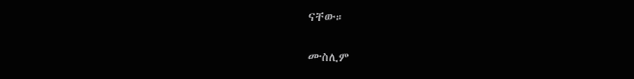ናቸው።

ሙስሊም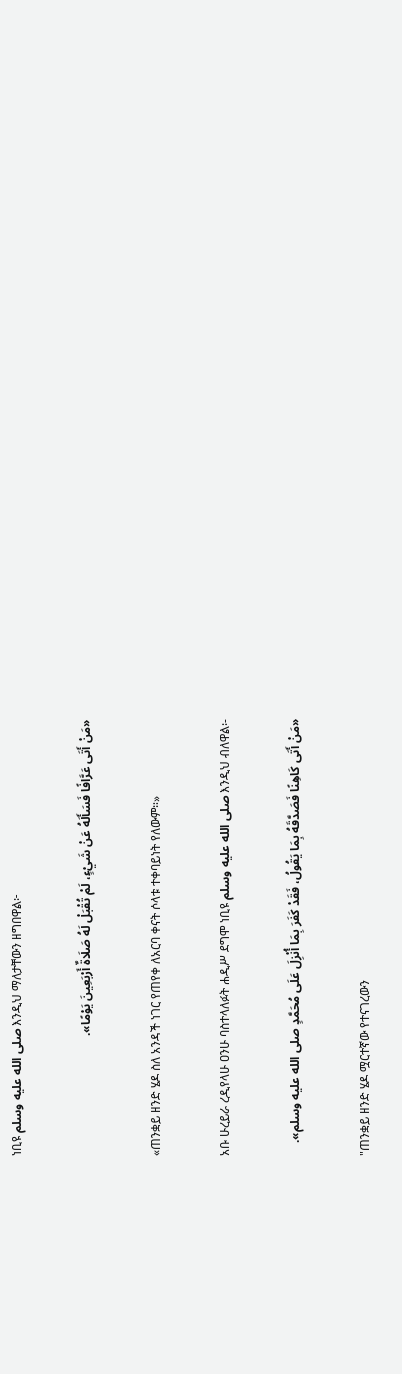ነቢዩ صلى الله عليه وسلم እንዲህ ማለታቸውን ዘግበዋል፦

«مَنْ أَتَى عَرَّافًا فَسَأَلَهُ عَنْ شَيْءٍ، لَمْ تُقْبَلْ لَهُ صَلَاةٌ أَرْبَعِينَ يَوْمًا».

«ጠንቋይ ዘንድ ሄዶ ስለ አንዳች ነገር የጠየቀ ለአርባ ቀናት ሶላቱ ተቀባይነት የለውም።»

አቡ ሁረይራ ረዲየላሁ ዐንሁ ባስተላለፉት ሐዲሥ ደግሞ ነቢዩ صلى الله عليه وسلم እንዲህ ብለዋል፡-

«مَنْ أَتَى كَاهِنًا فَصَدَّقَهُ بِمَا يَقُولُ، فَقَدْ كَفَرَ بِمَا أُنْزِلَ عَلَى مُحَمَّدٍ صلى الله عليه وسلم».

"ጠንቋይ ዘንድ ሄዶ ሟርተኛው የተናገረውን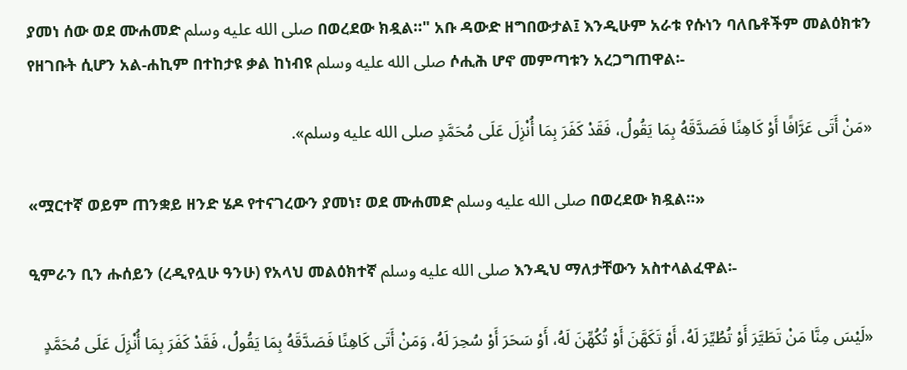ያመነ ሰው ወደ ሙሐመድ صلى الله عليه وسلم በወረደው ክዷል።" አቡ ዳውድ ዘግበውታል፤ እንዲሁም አራቱ የሱነን ባለቤቶችም መልዕክቱን የዘገቡት ሲሆን አል-ሐኪም በተከታዩ ቃል ከነብዩ صلى الله عليه وسلم ሶሒሕ ሆኖ መምጣቱን አረጋግጠዋል፡-

«مَنْ أَتَى عَرَّافًا أَوْ كَاهِنًا فَصَدَّقَهُ بِمَا يَقُولُ، فَقَدْ كَفَرَ بِمَا أُنْزِلَ عَلَى مُحَمَّدٍ صلى الله عليه وسلم».

«ሟርተኛ ወይም ጠንቋይ ዘንድ ሄዶ የተናገረውን ያመነ፣ ወደ ሙሐመድ صلى الله عليه وسلم በወረደው ክዷል።»

ዒምራን ቢን ሑሰይን (ረዲየሏሁ ዓንሁ) የአላህ መልዕክተኛ صلى الله عليه وسلم እንዲህ ማለታቸውን አስተላልፈዋል፡-

«لَيْسَ مِنَّا مَنْ تَطَيَّرَ أَوْ تُطُيِّرَ لَهُ، أَوْ تَكَهَّنَ أَوْ تُكُهِّنَ لَهُ، أَوْ سَحَرَ أَوْ سُحِرَ لَهُ، وَمَنْ أَتَى كَاهِنًا فَصَدَّقَهُ بِمَا يَقُولُ، فَقَدْ كَفَرَ بِمَا أُنْزِلَ عَلَى مُحَمَّدٍ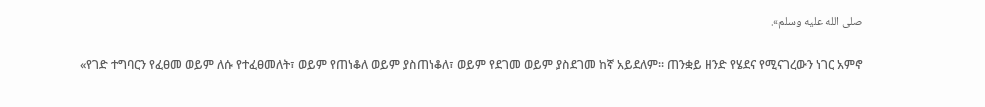صلى الله عليه وسلم».

«የገድ ተግባርን የፈፀመ ወይም ለሱ የተፈፀመለት፣ ወይም የጠነቆለ ወይም ያስጠነቆለ፣ ወይም የደገመ ወይም ያስደገመ ከኛ አይደለም። ጠንቋይ ዘንድ የሄደና የሚናገረውን ነገር አምኖ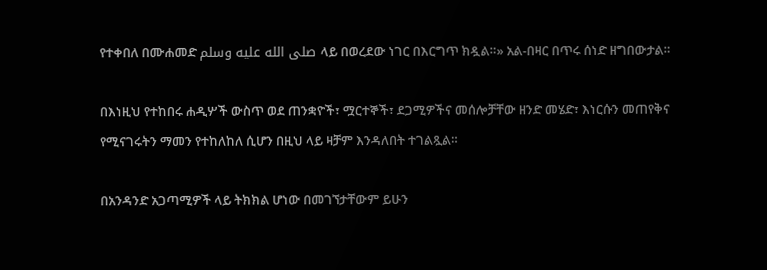የተቀበለ በሙሐመድ صلى الله عليه وسلم ላይ በወረደው ነገር በእርግጥ ክዷል።» አል-በዛር በጥሩ ሰነድ ዘግበውታል።

በእነዚህ የተከበሩ ሐዲሦች ውስጥ ወደ ጠንቋዮች፣ ሟርተኞች፣ ደጋሚዎችና መሰሎቻቸው ዘንድ መሄድ፣ እነርሱን መጠየቅና የሚናገሩትን ማመን የተከለከለ ሲሆን በዚህ ላይ ዛቻም እንዳለበት ተገልጿል።

በአንዳንድ አጋጣሚዎች ላይ ትክክል ሆነው በመገኘታቸውም ይሁን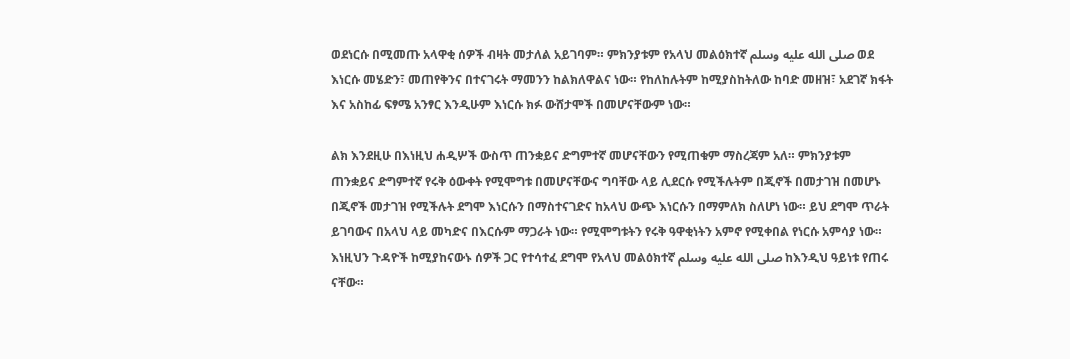ወደነርሱ በሚመጡ አላዋቂ ሰዎች ብዛት መታለል አይገባም። ምክንያቱም የአላህ መልዕክተኛ صلى الله عليه وسلم ወደ እነርሱ መሄድን፣ መጠየቅንና በተናገሩት ማመንን ከልክለዋልና ነው። የከለከሉትም ከሚያስከትለው ከባድ መዘዝ፣ አደገኛ ክፋት እና አስከፊ ፍፃሜ አንፃር እንዲሁም እነርሱ ክፉ ውሸታሞች በመሆናቸውም ነው።

ልክ እንደዚሁ በእነዚህ ሐዲሦች ውስጥ ጠንቋይና ድግምተኛ መሆናቸውን የሚጠቁም ማስረጃም አለ። ምክንያቱም ጠንቋይና ድግምተኛ የሩቅ ዕውቀት የሚሞግቱ በመሆናቸውና ግባቸው ላይ ሊደርሱ የሚችሉትም በጂኖች በመታገዝ በመሆኑ በጂኖች መታገዝ የሚችሉት ደግሞ እነርሱን በማስተናገድና ከአላህ ውጭ እነርሱን በማምለክ ስለሆነ ነው። ይህ ደግሞ ጥራት ይገባውና በአላህ ላይ መካድና በእርሱም ማጋራት ነው። የሚሞግቱትን የሩቅ ዓዋቂነትን አምኖ የሚቀበል የነርሱ አምሳያ ነው። እነዚህን ጉዳዮች ከሚያከናውኑ ሰዎች ጋር የተሳተፈ ደግሞ የአላህ መልዕክተኛ صلى الله عليه وسلم ከእንዲህ ዓይነቱ የጠሩ ናቸው።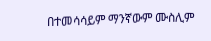በተመሳሳይም ማንኛውም ሙስሊም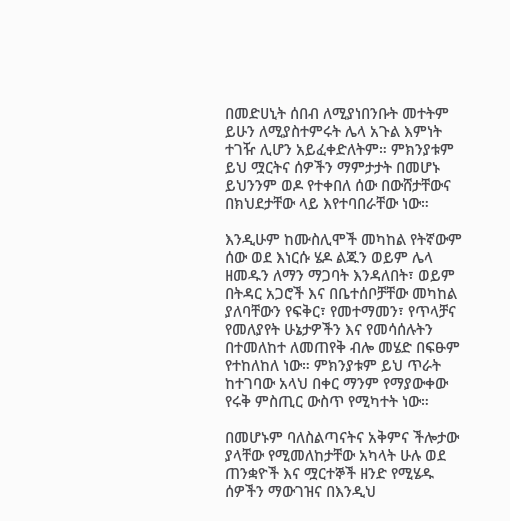በመድሀኒት ሰበብ ለሚያነበንቡት መተትም ይሁን ለሚያስተምሩት ሌላ አጉል እምነት ተገዥ ሊሆን አይፈቀድለትም። ምክንያቱም ይህ ሟርትና ሰዎችን ማምታታት በመሆኑ ይህንንም ወዶ የተቀበለ ሰው በውሸታቸውና በክህደታቸው ላይ እየተባበራቸው ነው።

እንዲሁም ከሙስሊሞች መካከል የትኛውም ሰው ወደ እነርሱ ሄዶ ልጁን ወይም ሌላ ዘመዱን ለማን ማጋባት እንዳለበት፣ ወይም በትዳር አጋሮች እና በቤተሰቦቻቸው መካከል ያለባቸውን የፍቅር፣ የመተማመን፣ የጥላቻና የመለያየት ሁኔታዎችን እና የመሳሰሉትን በተመለከተ ለመጠየቅ ብሎ መሄድ በፍፁም የተከለከለ ነው። ምክንያቱም ይህ ጥራት ከተገባው አላህ በቀር ማንም የማያውቀው የሩቅ ምስጢር ውስጥ የሚካተት ነው።

በመሆኑም ባለስልጣናትና አቅምና ችሎታው ያላቸው የሚመለከታቸው አካላት ሁሉ ወደ ጠንቋዮች እና ሟርተኞች ዘንድ የሚሄዱ ሰዎችን ማውገዝና በእንዲህ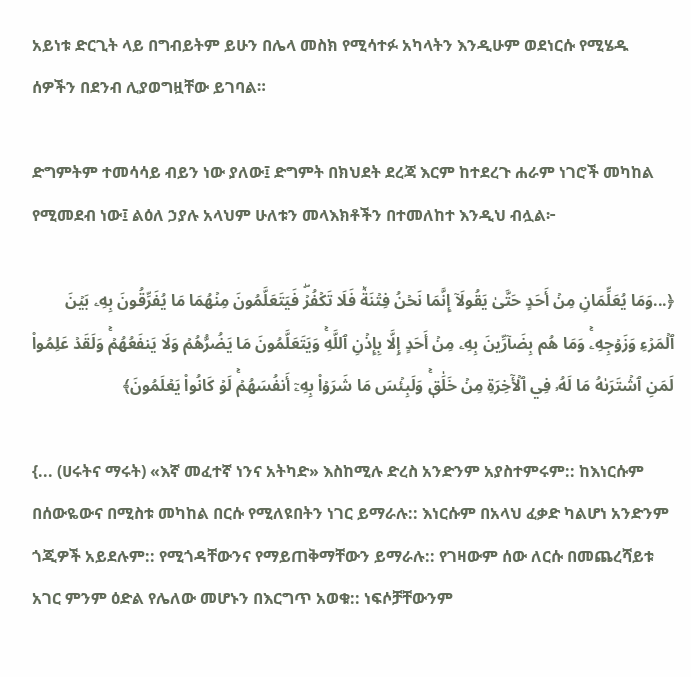አይነቱ ድርጊት ላይ በግብይትም ይሁን በሌላ መስክ የሚሳተፉ አካላትን እንዲሁም ወደነርሱ የሚሄዱ ሰዎችን በደንብ ሊያወግዟቸው ይገባል።

ድግምትም ተመሳሳይ ብይን ነው ያለው፤ ድግምት በክህደት ደረጃ እርም ከተደረጉ ሐራም ነገሮች መካከል የሚመደብ ነው፤ ልዕለ ኃያሉ አላህም ሁለቱን መላእክቶችን በተመለከተ እንዲህ ብሏል፦

﴿...وَمَا يُعَلِّمَانِ مِنۡ أَحَدٍ حَتَّىٰ يَقُولَآ إِنَّمَا نَحۡنُ فِتۡنَةٞ فَلَا تَكۡفُرۡۖ فَيَتَعَلَّمُونَ مِنۡهُمَا مَا يُفَرِّقُونَ بِهِۦ بَيۡنَ ٱلۡمَرۡءِ وَزَوۡجِهِۦۚ وَمَا هُم بِضَآرِّينَ بِهِۦ مِنۡ أَحَدٍ إِلَّا بِإِذۡنِ ٱللَّهِۚ وَيَتَعَلَّمُونَ مَا يَضُرُّهُمۡ وَلَا يَنفَعُهُمۡۚ وَلَقَدۡ عَلِمُواْ لَمَنِ ٱشۡتَرَىٰهُ مَا لَهُۥ فِي ٱلۡأٓخِرَةِ مِنۡ خَلَٰقٖۚ وَلَبِئۡسَ مَا شَرَوۡاْ بِهِۦٓ أَنفُسَهُمۡۚ لَوۡ كَانُواْ يَعۡلَمُونَ﴾

{... (ሀሩትና ማሩት) «እኛ መፈተኛ ነንና አትካድ» እስከሚሉ ድረስ አንድንም አያስተምሩም:: ከእነርሱም በሰውዬውና በሚስቱ መካከል በርሱ የሚለዩበትን ነገር ይማራሉ:: እነርሱም በአላህ ፈቃድ ካልሆነ አንድንም ጎጂዎች አይደሉም:: የሚጎዳቸውንና የማይጠቅማቸውን ይማራሉ:: የገዛውም ሰው ለርሱ በመጨረሻይቱ አገር ምንም ዕድል የሌለው መሆኑን በእርግጥ አወቁ:: ነፍሶቻቸውንም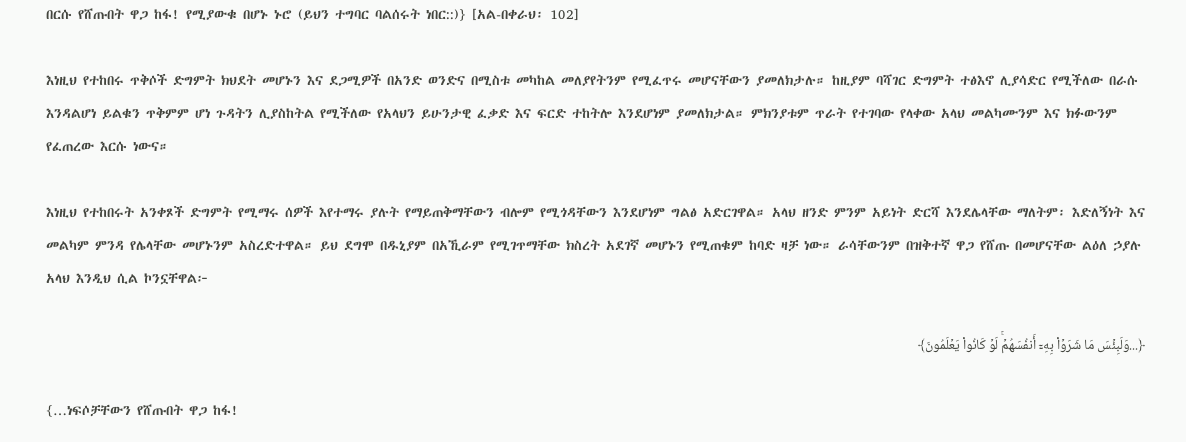በርሱ የሸጡበት ዋጋ ከፋ! የሚያውቁ በሆኑ ኑሮ (ይህን ተግባር ባልሰሩት ነበር::)} [አል-በቀራህ፡ 102]

እነዚህ የተከበሩ ጥቅሶች ድግምት ክህደት መሆኑን እና ደጋሚዎች በአንድ ወንድና በሚስቱ መካከል መለያየትንም የሚፈጥሩ መሆናቸውን ያመለክታሉ። ከዚያም ባሻገር ድግምት ተፅእኖ ሊያሳድር የሚችለው በራሱ እንዳልሆነ ይልቁን ጥቅምም ሆነ ጉዳትን ሊያስከትል የሚችለው የአላህን ይሁንታዊ ፈቃድ እና ፍርድ ተከትሎ እንደሆነም ያመለክታል። ምክንያቱም ጥራት የተገባው የላቀው አላህ መልካሙንም እና ክፉውንም የፈጠረው እርሱ ነውና።

እነዚህ የተከበሩት አንቀጾች ድግምት የሚማሩ ሰዎች እየተማሩ ያሉት የማይጠቅማቸውን ብሎም የሚጎዳቸውን እንደሆነም ግልፅ አድርገዋል። አላህ ዘንድ ምንም አይነት ድርሻ እንደሌላቸው ማለትም፡ እድለኝነት እና መልካም ምንዳ የሌላቸው መሆኑንም አስረድተዋል። ይህ ደግሞ በዱኒያም በአኺራም የሚገጥማቸው ክስረት አደገኛ መሆኑን የሚጠቁም ከባድ ዛቻ ነው። ራሳቸውንም በዝቅተኛ ዋጋ የሸጡ በመሆናቸው ልዕለ ኃያሉ አላህ እንዲህ ሲል ኮንኗቸዋል፦

﴿...وَلَبِئۡسَ مَا شَرَوۡاْ بِهِۦٓ أَنفُسَهُمۡۚ لَوۡ كَانُواْ يَعۡلَمُونَ﴾

{…ነፍሶቻቸውን የሸጡበት ዋጋ ከፋ!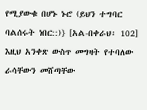የሚያውቁ በሆኑ ኑሮ (ይህን ተግባር ባልሰሩት ነበር::)} [አል-በቀራህ፡ 102] እዚህ አንቀጽ ውስጥ መግዛት የተባለው ራሳቸውን መሸጣቸው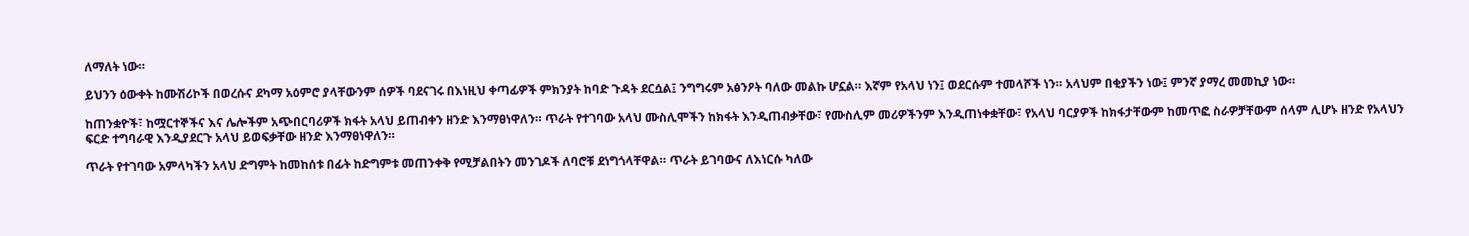ለማለት ነው።

ይህንን ዕውቀት ከሙሽሪኮች በወረሱና ደካማ አዕምሮ ያላቸውንም ሰዎች ባደናገሩ በእነዚህ ቀጣፊዎች ምክንያት ከባድ ጉዳት ደርሷል፤ ንግግሩም አፅንዖት ባለው መልኩ ሆኗል። እኛም የአላህ ነን፤ ወደርሱም ተመላሾች ነን። አላህም በቂያችን ነው፤ ምንኛ ያማረ መመኪያ ነው።

ከጠንቋዮች፣ ከሟርተኞችና እና ሌሎችም አጭበርባሪዎች ክፋት አላህ ይጠብቀን ዘንድ እንማፀነዋለን። ጥራት የተገባው አላህ ሙስሊሞችን ከክፋት እንዲጠብቃቸው፣ የሙስሊም መሪዎችንም እንዲጠነቀቋቸው፣ የአላህ ባርያዎች ከክፋታቸውም ከመጥፎ ስራዎቻቸውም ሰላም ሊሆኑ ዘንድ የአላህን ፍርድ ተግባራዊ እንዲያደርጉ አላህ ይወፍቃቸው ዘንድ እንማፀነዋለን።

ጥራት የተገባው አምላካችን አላህ ድግምት ከመከሰቱ በፊት ከድግምቱ መጠንቀቅ የሚቻልበትን መንገዶች ለባሮቹ ደነግጎላቸዋል። ጥራት ይገባውና ለእነርሱ ካለው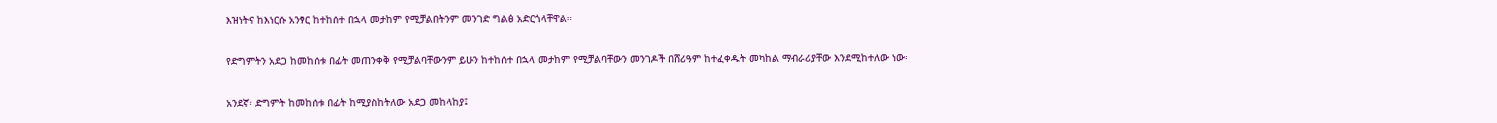እዝነትና ከእነርሱ አንፃር ከተከሰተ በኋላ መታከም የሚቻልበትንም መንገድ ግልፅ አድርጎላቸዋል።

የድግምትን አደጋ ከመከሰቱ በፊት መጠንቀቅ የሚቻልባቸውንም ይሁን ከተከሰተ በኋላ መታከም የሚቻልባቸውን መንገዶች በሸሪዓም ከተፈቀዱት መካከል ማብራሪያቸው እንደሚከተለው ነው፡

አንደኛ፡ ድግምት ከመከሰቱ በፊት ከሚያስከትለው አደጋ መከላከያ፤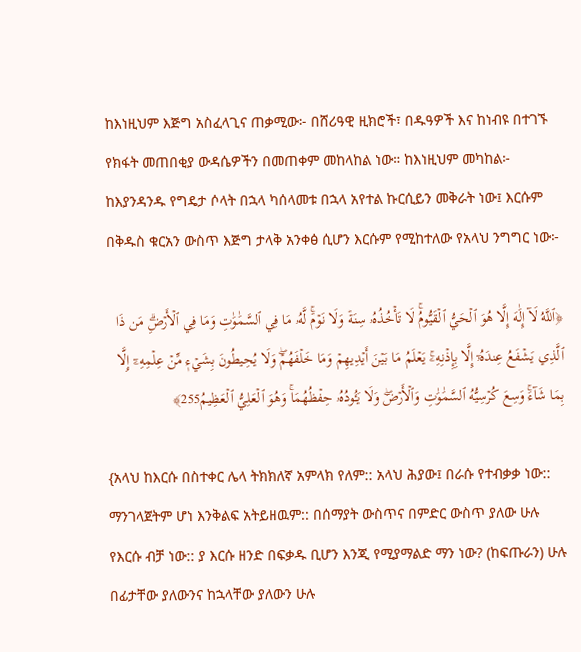ከእነዚህም እጅግ አስፈላጊና ጠቃሚው፦ በሸሪዓዊ ዚክሮች፣ በዱዓዎች እና ከነብዩ በተገኙ የክፋት መጠበቂያ ውዳሴዎችን በመጠቀም መከላከል ነው። ከእነዚህም መካከል፦ ከእያንዳንዱ የግዴታ ሶላት በኋላ ካሰላመቱ በኋላ አየተል ኩርሲይን መቅራት ነው፤ እርሱም በቅዱስ ቁርአን ውስጥ እጅግ ታላቅ አንቀፅ ሲሆን እርሱም የሚከተለው የአላህ ንግግር ነው፦

﴿ٱللَّهُ لَآ إِلَٰهَ إِلَّا هُوَ ٱلۡحَيُّ ٱلۡقَيُّومُۚ لَا تَأۡخُذُهُۥ سِنَةٞ وَلَا نَوۡمٞۚ لَّهُۥ مَا فِي ٱلسَّمَٰوَٰتِ وَمَا فِي ٱلۡأَرۡضِۗ مَن ذَا ٱلَّذِي يَشۡفَعُ عِندَهُۥٓ إِلَّا بِإِذۡنِهِۦۚ يَعۡلَمُ مَا بَيۡنَ أَيۡدِيهِمۡ وَمَا خَلۡفَهُمۡۖ وَلَا يُحِيطُونَ بِشَيۡءٖ مِّنۡ عِلۡمِهِۦٓ إِلَّا بِمَا شَآءَۚ وَسِعَ كُرۡسِيُّهُ ٱلسَّمَٰوَٰتِ وَٱلۡأَرۡضَۖ وَلَا يَـُٔودُهُۥ حِفۡظُهُمَاۚ وَهُوَ ٱلۡعَلِيُّ ٱلۡعَظِيمُ255﴾

{አላህ ከእርሱ በስተቀር ሌላ ትክክለኛ አምላክ የለም:: አላህ ሕያው፤ በራሱ የተብቃቃ ነው:: ማንገላጀትም ሆነ እንቅልፍ አትይዘዉም:: በሰማያት ውስጥና በምድር ውስጥ ያለው ሁሉ የእርሱ ብቻ ነው:: ያ እርሱ ዘንድ በፍቃዱ ቢሆን እንጂ የሚያማልድ ማን ነው? (ከፍጡራን) ሁሉ በፊታቸው ያለውንና ከኋላቸው ያለውን ሁሉ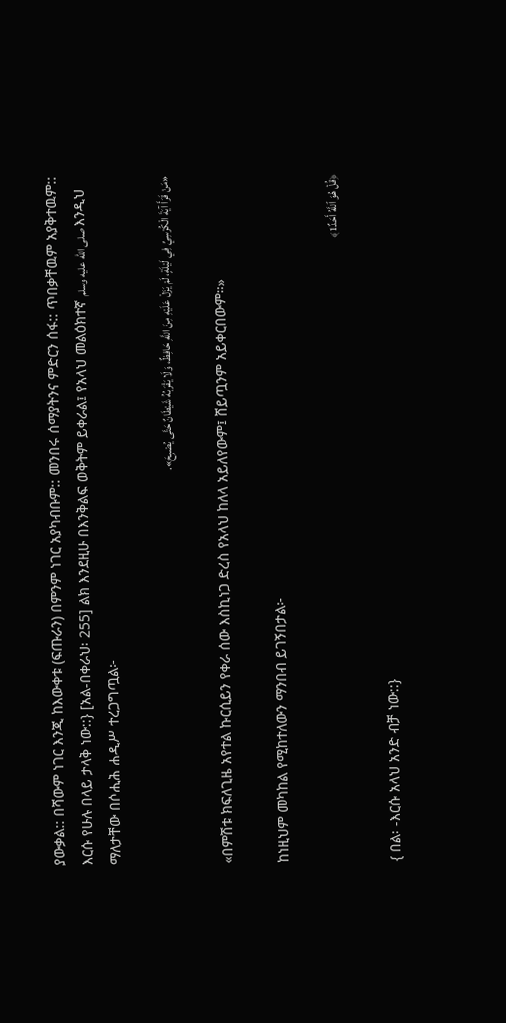ያውቃል:: በሻውም ነገር እንጂ ከእውቀቱ (ፍጡራን) በምንም ነገር አያካብቡም:: መንበሩ ሰማያትንና ምድርን ሰፋ:: ጥበቃቸዉም አያቅተዉም:: እርሱ የሁሉ በላይ ታላቅ ነው::} [አል-በቀራህ፡ 255] ልክ እንደዚሁ በእንቅልፍ ወቅትም ይቀራል፤ የአላህ መልዕክተኛ صلى الله عليه وسلم እንዲህ ማለታቸው በሶሒሕ ሐዲሥ ተረጋግጧል፦

«مَنْ قَرَأَ آيَةَ الْكُرْسِيِّ فِي لَيْلَةٍ، لَمْ يَزَلْ عَلَيْهِ مِنَ اللَّهِ حَافِظٌ، وَلَا يَقْرَبُهُ شَيْطَانٌ حَتَّى يُصْبِحَ».

«በምሽቱ ክፍለጊዜ አየተል ኩርሲይን የቀራ ሰው እስኪነጋ ድረስ የአላህ ከለላ አይለየውም፤ ሸይጧንም አይቀርበውም።»

ከነዚህም መካከል የሚከተለውን ማንበብ ይገኝበታል፦

﴿قُلۡ هُوَ ٱللَّهُ أَحَدٌ1﴾

{ በል፡ -እርሱ አላህ አንድ ብቻ ነው::}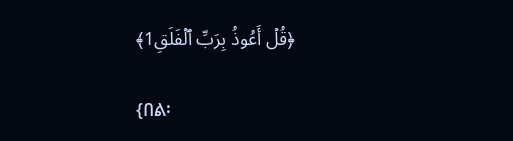﴿قُلۡ أَعُوذُ بِرَبِّ ٱلۡفَلَقِ1﴾

{በል፡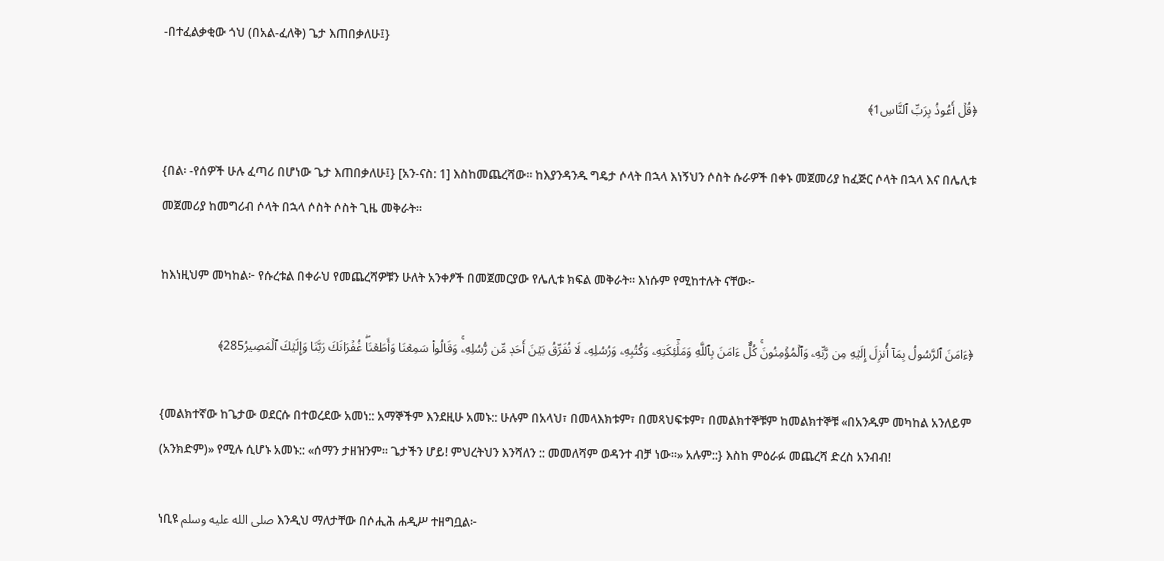-በተፈልቃቂው ጎህ (በአል-ፈለቅ) ጌታ እጠበቃለሁ፤}

﴿قُلۡ أَعُوذُ بِرَبِّ ٱلنَّاسِ1﴾

{በል፡ -የሰዎች ሁሉ ፈጣሪ በሆነው ጌታ እጠበቃለሁ፤} [አን-ናስ: 1] እስከመጨረሻው። ከእያንዳንዱ ግዴታ ሶላት በኋላ እነኝህን ሶስት ሱራዎች በቀኑ መጀመሪያ ከፈጅር ሶላት በኋላ እና በሌሊቱ መጀመሪያ ከመግሪብ ሶላት በኋላ ሶስት ሶስት ጊዜ መቅራት።

ከእነዚህም መካከል፦ የሱረቱል በቀራህ የመጨረሻዎቹን ሁለት አንቀፆች በመጀመርያው የሌሊቱ ክፍል መቅራት። እነሱም የሚከተሉት ናቸው፦

﴿ءَامَنَ ٱلرَّسُولُ بِمَآ أُنزِلَ إِلَيۡهِ مِن رَّبِّهِۦ وَٱلۡمُؤۡمِنُونَۚ كُلٌّ ءَامَنَ بِٱللَّهِ وَمَلَٰٓئِكَتِهِۦ وَكُتُبِهِۦ وَرُسُلِهِۦ لَا نُفَرِّقُ بَيۡنَ أَحَدٖ مِّن رُّسُلِهِۦۚ وَقَالُواْ سَمِعۡنَا وَأَطَعۡنَاۖ غُفۡرَانَكَ رَبَّنَا وَإِلَيۡكَ ٱلۡمَصِيرُ285﴾

{መልክተኛው ከጌታው ወደርሱ በተወረደው አመነ:: አማኞችም እንደዚሁ አመኑ:: ሁሉም በአላህ፣ በመላእክቱም፣ በመጻህፍቱም፣ በመልክተኞቹም ከመልክተኞቹ «በአንዱም መካከል አንለይም (አንክድም)» የሚሉ ሲሆኑ አመኑ:: «ሰማን ታዘዝንም። ጌታችን ሆይ! ምህረትህን እንሻለን :: መመለሻም ወዳንተ ብቻ ነው።» አሉም::} እስከ ምዕራፉ መጨረሻ ድረስ አንብብ!

ነቢዩ صلى الله عليه وسلم እንዲህ ማለታቸው በሶሒሕ ሐዲሥ ተዘግቧል፦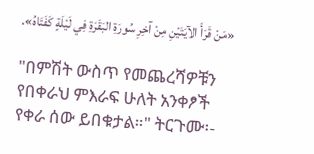«مَنْ قَرَأَ الآيَتَيْنِ مِنْ آخِرِ سُورَةِ البَقَرَةِ فِي لَيْلَةٍ كَفَتَاهُ».

"በምሽት ውስጥ የመጨረሻዎቹን የበቀራህ ምእራፍ ሁለት አንቀፆች የቀራ ሰው ይበቁታል።" ትርጉሙ፡-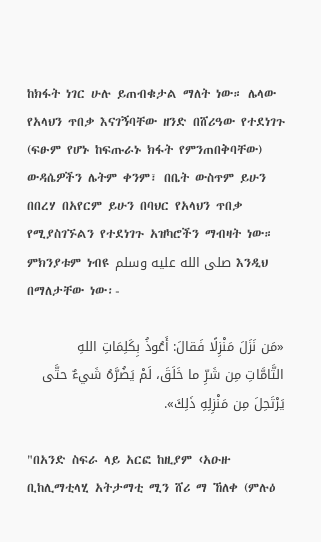ከክፋት ነገር ሁሉ ይጠብቁታል ማለት ነው። ሌላው የአላህን ጥበቃ እናገኝባቸው ዘንድ በሸሪዓው የተደነገጉ (ፍፁም የሆኑ ከፍጡራኑ ክፋት የምንጠበቅባቸው) ውዳሴዎችን ሌትም ቀንም፣ በቤት ውስጥም ይሁን በበረሃ በአየርም ይሁን በባህር የአላህን ጥበቃ የሚያስገኙልን የተደነገጉ አዝካሮችን ማብዛት ነው። ምክንያቱም ነብዩ صلى الله عليه وسلم እንዲህ በማለታቸው ነው፡-

«مَن نَزَلَ مَنْزِلًا فَقالَ: أَعُوذُ بِكَلِمَاتِ اللهِ التَّامَّاتِ مِن شَرِّ ما خَلَقَ، لَمْ يَضُرَّهُ شَيءٌ حتَّى يَرْتَحِلَ مِن مَنْزِلِهِ ذَلِكَ».

"በአንድ ስፍራ ላይ አርፎ ከዚያም ‹አዑዙ ቢከሊማቲላሂ አትታማቲ ሚን ሸሪ ማ ኸለቀ (ምሉዕ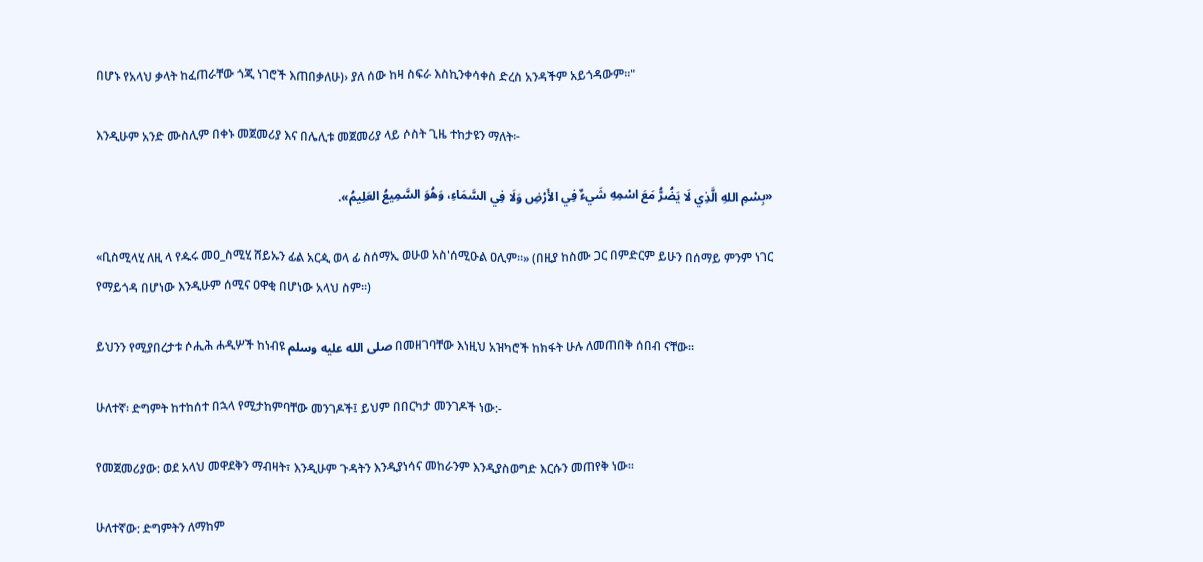በሆኑ የአላህ ቃላት ከፈጠራቸው ጎጂ ነገሮች እጠበቃለሁ)› ያለ ሰው ከዛ ስፍራ እስኪንቀሳቀስ ድረስ አንዳችም አይጎዳውም።"

እንዲሁም አንድ ሙስሊም በቀኑ መጀመሪያ እና በሌሊቱ መጀመሪያ ላይ ሶስት ጊዜ ተከታዩን ማለት፦

«بِسْمِ اللهِ الَّذِي لَا يَضُرُّ مَعَ اسْمِهِ شَيءٌ فِي الأَرْضِ وَلَا فِي السَّمَاءِ، وَهُوَ السَّمِيعُ العَلِيمُ».

«ቢስሚላሂ ለዚ ላ የዹሩ መዐ_ስሚሂ ሸይኡን ፊል አርዺ ወላ ፊ ስሰማኢ ወሁወ አስ'ሰሚዑል ዐሊም።» (በዚያ ከስሙ ጋር በምድርም ይሁን በሰማይ ምንም ነገር የማይጎዳ በሆነው እንዲሁም ሰሚና ዐዋቂ በሆነው አላህ ስም።)

ይህንን የሚያበረታቱ ሶሒሕ ሐዲሦች ከነብዩ صلى الله عليه وسلم በመዘገባቸው እነዚህ አዝካሮች ከክፋት ሁሉ ለመጠበቅ ሰበብ ናቸው።

ሁለተኛ፡ ድግምት ከተከሰተ በኋላ የሚታከምባቸው መንገዶች፤ ይህም በበርካታ መንገዶች ነው:-

የመጀመሪያው: ወደ አላህ መዋደቅን ማብዛት፣ እንዲሁም ጉዳትን እንዲያነሳና መከራንም እንዲያስወግድ እርሱን መጠየቅ ነው።

ሁለተኛው: ድግምትን ለማከም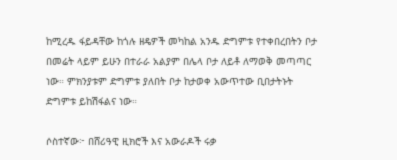ከሚረዱ ፋይዳቸው ከጎሉ ዘዴዎች መካከል አንዱ ድግምቱ የተቀበረበትን ቦታ በመሬት ላይም ይሁን በተራራ አልያም በሌላ ቦታ ለይቶ ለማወቅ መጣጣር ነው። ምክንያቱም ድግምቱ ያለበት ቦታ ከታወቀ አውጥተው ቢበታትኑት ድግምቱ ይከሽፋልና ነው።

ሶስተኛው፦ በሸሪዓዊ ዚክሮች እና አውራዶች ሩቃ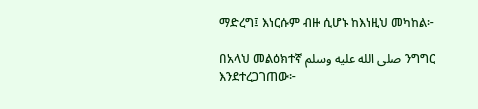ማድረግ፤ እነርሱም ብዙ ሲሆኑ ከእነዚህ መካከል፦

በአላህ መልዕክተኛ صلى الله عليه وسلم ንግግር እንደተረጋገጠው፦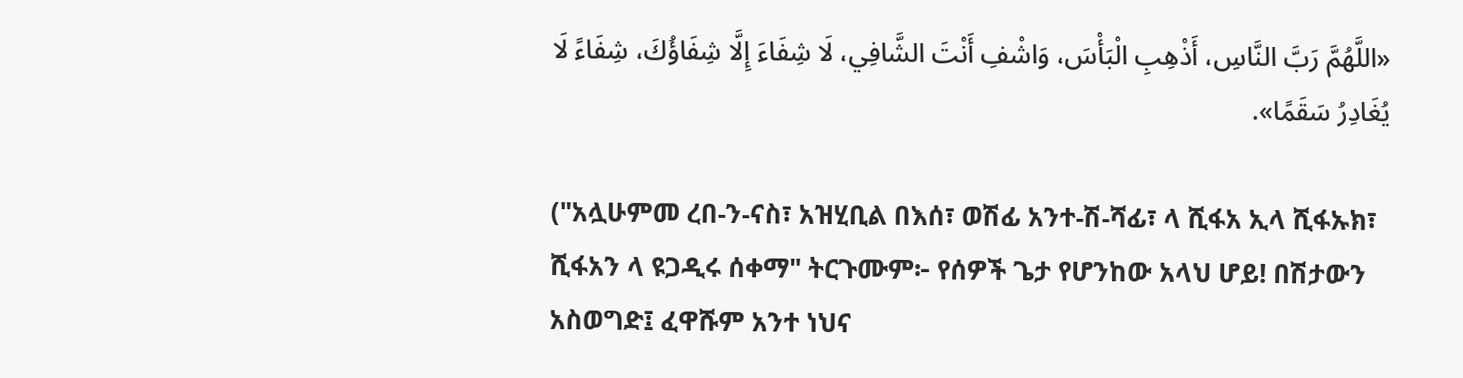«اللَّهُمَّ رَبَّ النَّاسِ، أَذْهِبِ الْبَأْسَ، وَاشْفِ أَنْتَ الشَّافِي، لَا شِفَاءَ إِلَّا شِفَاؤُكَ، شِفَاءً لَا يُغَادِرُ سَقَمًا».

("አሏሁምመ ረበ‐ን‐ናስ፣ አዝሂቢል በእሰ፣ ወሽፊ አንተ‐ሽ‐ሻፊ፣ ላ ሺፋአ ኢላ ሺፋኡክ፣ ሺፋአን ላ ዩጋዲሩ ሰቀማ" ትርጉሙም፦ የሰዎች ጌታ የሆንከው አላህ ሆይ! በሽታውን አስወግድ፤ ፈዋሹም አንተ ነህና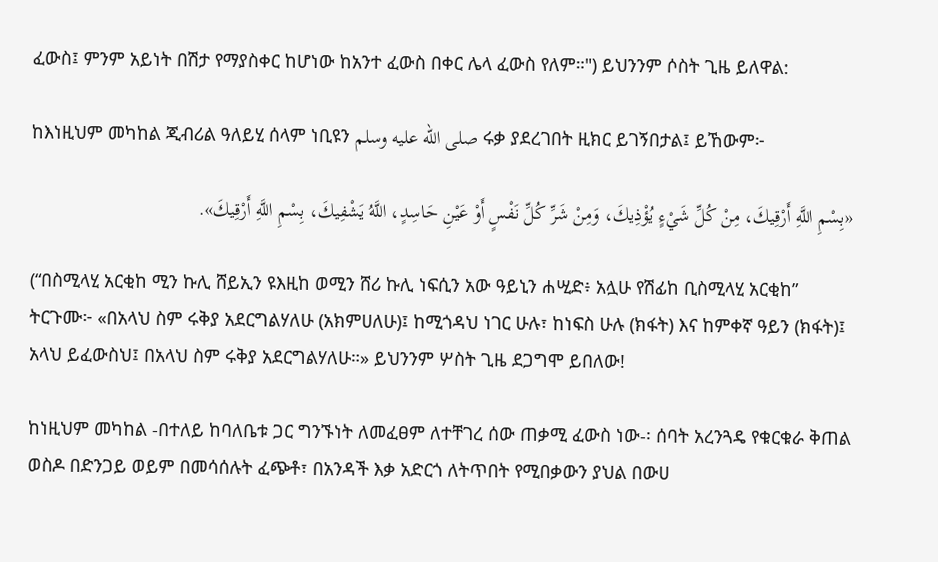ፈውስ፤ ምንም አይነት በሽታ የማያስቀር ከሆነው ከአንተ ፈውስ በቀር ሌላ ፈውስ የለም።") ይህንንም ሶስት ጊዜ ይለዋል:

ከእነዚህም መካከል ጂብሪል ዓለይሂ ሰላም ነቢዩን صلى الله عليه وسلم ሩቃ ያደረገበት ዚክር ይገኝበታል፤ ይኸውም፦

«بِسْمِ اللَّهِ أَرْقِيكَ، مِنْ كُلِّ شَيْءٍ يُؤْذِيكَ، وَمِنْ شَرِّ كُلِّ نَفْسٍ أَوْ عَيْنِ حَاسِدٍ، اللَّهُ يَشْفِيكَ، بِسْمِ اللَّهِ أَرْقِيكَ».

(“በስሚላሂ አርቂከ ሚን ኩሊ ሸይኢን ዩእዚከ ወሚን ሸሪ ኩሊ ነፍሲን አው ዓይኒን ሐሢድ፥ አሏሁ የሽፊከ ቢስሚላሂ አርቂከ” ትርጉሙ፦ «በአላህ ስም ሩቅያ አደርግልሃለሁ (አክምሀለሁ)፤ ከሚጎዳህ ነገር ሁሉ፣ ከነፍስ ሁሉ (ክፋት) እና ከምቀኛ ዓይን (ክፋት)፤ አላህ ይፈውስህ፤ በአላህ ስም ሩቅያ አደርግልሃለሁ።» ይህንንም ሦስት ጊዜ ደጋግሞ ይበለው!

ከነዚህም መካከል -በተለይ ከባለቤቱ ጋር ግንኙነት ለመፈፀም ለተቸገረ ሰው ጠቃሚ ፈውስ ነው-፡ ሰባት አረንጓዴ የቁርቁራ ቅጠል ወስዶ በድንጋይ ወይም በመሳሰሉት ፈጭቶ፣ በአንዳች እቃ አድርጎ ለትጥበት የሚበቃውን ያህል በውሀ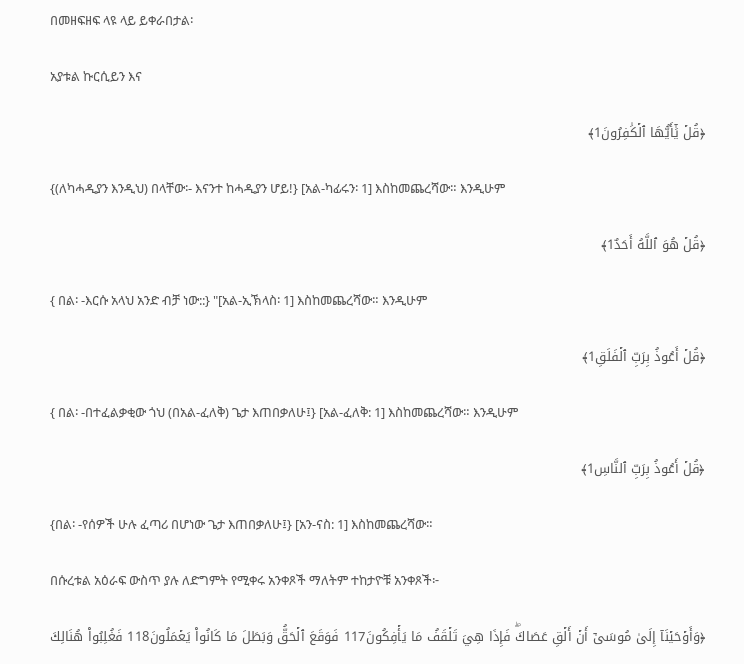በመዘፍዘፍ ላዩ ላይ ይቀራበታል፡

አያቱል ኩርሲይን እና

﴿قُلۡ يَٰٓأَيُّهَا ٱلۡكَٰفِرُونَ1﴾

{(ለካሓዲያን እንዲህ) በላቸው፡- እናንተ ከሓዲያን ሆይ!} [አል-ካፊሩን፡ 1] እስከመጨረሻው። እንዲሁም

﴿قُلۡ هُوَ ٱللَّهُ أَحَدٌ1﴾

{ በል፡ -እርሱ አላህ አንድ ብቻ ነው::} "[አል-ኢኽላስ፡ 1] እስከመጨረሻው። እንዲሁም

﴿قُلۡ أَعُوذُ بِرَبِّ ٱلۡفَلَقِ1﴾

{ በል፡ -በተፈልቃቂው ጎህ (በአል-ፈለቅ) ጌታ እጠበቃለሁ፤} [አል-ፈለቅ: 1] እስከመጨረሻው። እንዲሁም

﴿قُلۡ أَعُوذُ بِرَبِّ ٱلنَّاسِ1﴾

{በል፡ -የሰዎች ሁሉ ፈጣሪ በሆነው ጌታ እጠበቃለሁ፤} [አን-ናስ: 1] እስከመጨረሻው።

በሱረቱል አዕራፍ ውስጥ ያሉ ለድግምት የሚቀሩ አንቀጾች ማለትም ተከታዮቹ አንቀጾች፦

﴿وَأَوۡحَيۡنَآ إِلَىٰ مُوسَىٰٓ أَنۡ أَلۡقِ عَصَاكَۖ فَإِذَا هِيَ تَلۡقَفُ مَا يَأۡفِكُونَ117 فَوَقَعَ ٱلۡحَقُّ وَبَطَلَ مَا كَانُواْ يَعۡمَلُونَ118 فَغُلِبُواْ هُنَالِكَ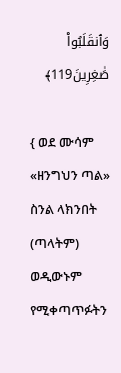وَٱنقَلَبُواْ صَٰغِرِينَ119﴾

{ ወደ ሙሳም «ዘንግህን ጣል» ስንል ላክንበት (ጣላትም) ወዲውኑም የሚቀጣጥፉትን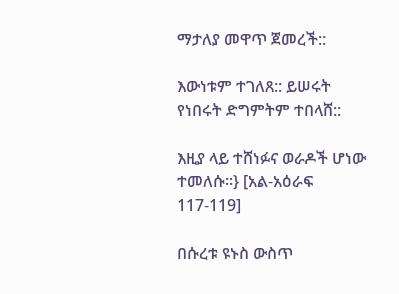ማታለያ መዋጥ ጀመረች::

እውነቱም ተገለጸ:: ይሠሩት የነበሩት ድግምትም ተበላሸ::

እዚያ ላይ ተሸነፉና ወራዶች ሆነው ተመለሱ።} [አል-አዕራፍ 117-119]

በሱረቱ ዩኑስ ውስጥ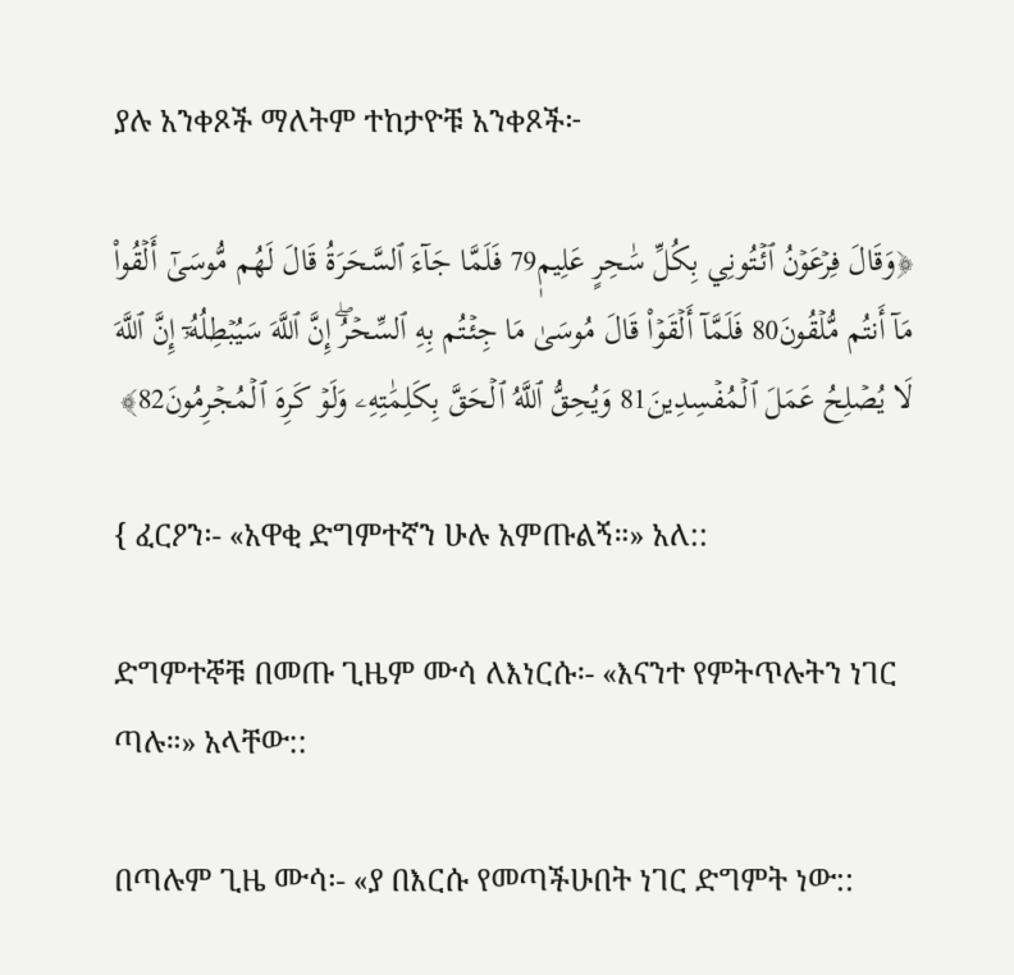ያሉ አንቀጾች ማለትም ተከታዮቹ አንቀጾች፦

﴿وَقَالَ فِرۡعَوۡنُ ٱئۡتُونِي بِكُلِّ سَٰحِرٍ عَلِيمٖ79 فَلَمَّا جَآءَ ٱلسَّحَرَةُ قَالَ لَهُم مُّوسَىٰٓ أَلۡقُواْ مَآ أَنتُم مُّلۡقُونَ80 فَلَمَّآ أَلۡقَوۡاْ قَالَ مُوسَىٰ مَا جِئۡتُم بِهِ ٱلسِّحۡرُۖ إِنَّ ٱللَّهَ سَيُبۡطِلُهُۥٓ إِنَّ ٱللَّهَ لَا يُصۡلِحُ عَمَلَ ٱلۡمُفۡسِدِينَ81 وَيُحِقُّ ٱللَّهُ ٱلۡحَقَّ بِكَلِمَٰتِهِۦ وَلَوۡ كَرِهَ ٱلۡمُجۡرِمُونَ82﴾

{ ፈርዖን፡- «አዋቂ ድግምተኛን ሁሉ አምጡልኝ።» አለ::

ድግምተኞቹ በመጡ ጊዜም ሙሳ ለእነርሱ፡- «እናንተ የምትጥሉትን ነገር ጣሉ።» አላቸው::

በጣሉም ጊዜ ሙሳ፡- «ያ በእርሱ የመጣችሁበት ነገር ድግምት ነው::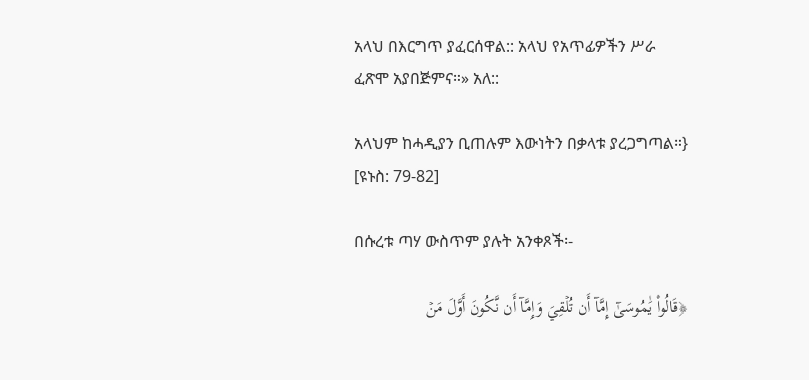አላህ በእርግጥ ያፈርሰዋል:: አላህ የአጥፊዎችን ሥራ ፈጽሞ አያበጅምና።» አለ::

አላህም ከሓዲያን ቢጠሉም እውነትን በቃላቱ ያረጋግጣል።} [ዩኑስ: 79-82]

በሱረቱ ጣሃ ውስጥም ያሉት አንቀጾች፡-

﴿قَالُواْ يَٰمُوسَىٰٓ إِمَّآ أَن تُلۡقِيَ وَإِمَّآ أَن نَّكُونَ أَوَّلَ مَنۡ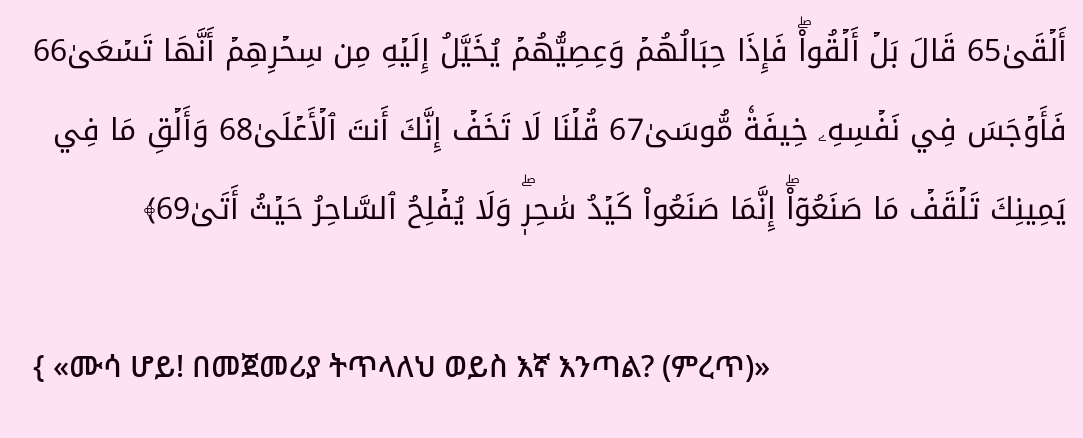أَلۡقَىٰ65 قَالَ بَلۡ أَلۡقُواْۖ فَإِذَا حِبَالُهُمۡ وَعِصِيُّهُمۡ يُخَيَّلُ إِلَيۡهِ مِن سِحۡرِهِمۡ أَنَّهَا تَسۡعَىٰ66 فَأَوۡجَسَ فِي نَفۡسِهِۦ خِيفَةٗ مُّوسَىٰ67 قُلۡنَا لَا تَخَفۡ إِنَّكَ أَنتَ ٱلۡأَعۡلَىٰ68 وَأَلۡقِ مَا فِي يَمِينِكَ تَلۡقَفۡ مَا صَنَعُوٓاْۖ إِنَّمَا صَنَعُواْ كَيۡدُ سَٰحِرٖۖ وَلَا يُفۡلِحُ ٱلسَّاحِرُ حَيۡثُ أَتَىٰ69﴾

{ «ሙሳ ሆይ! በመጀመሪያ ትጥላለህ ወይስ እኛ እንጣል? (ምረጥ)»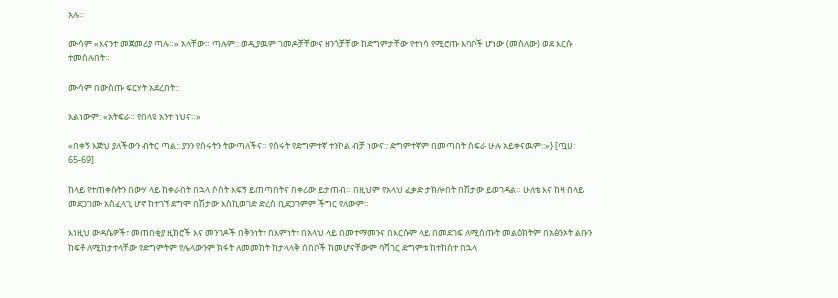አሉ።

ሙሳም «እናንተ መጀመሪያ ጣሉ።» አላቸው። ጣሉም:: ወዲያዉም ገመዶቻቸውና ዘንጎቻቸው ከድግምታቸው የተነሳ የሚሮጡ እባቦች ሆነው (መስለው) ወደ እርሱ ተመሰሉበት።

ሙሳም በውስጡ ፍርሃት አደረበት::

አልነውም: «አትፍራ። የበላዩ አንተ ነህና።»

«በቀኝ እጅህ ያለችውን ብትር ጣል:: ያንን የሰሩትን ትውጣለችና። የሰሩት የድግምተኛ ተንኮል ብቻ ነውና:: ድግምተኛም በመጣበት ስፍራ ሁሉ አይቀናዉም::»} [ጧሀ: 65-69]

ከላይ የተጠቀሱትን በውሃ ላይ ከቀራበት በኋላ ሶስት እፍኝ ይጠጣበትና በቀሪው ይታጠብ። በዚህም የአላህ ፈቃድ ታክሎበት በሽታው ይወገዳል። ሁለቴ እና ከዛ በላይ መደጋገሙ አስፈላጊ ሆኖ ከተገኘ ደግሞ በሽታው እስኪወገድ ድረስ ቢደጋገምም ችግር የለውም።

እነዚህ ውዳሴዎች፣ መጠበቂያ ዚክሮች እና መንገዶች በቅንነት፣ በእምነት፣ በአላህ ላይ በመተማመንና በእርሱም ላይ በመደገፍ ለሚሰጡት መልዕክትም በአፅንኦት ልቡን ከፍቶ ለሚከታተላቸው የድግምትም የሌላውንም ክፋት ለመመከት ከታላላቅ ሰበቦች ከመሆናቸውም ባሻገር ድግምቱ ከተከሰተ በኋላ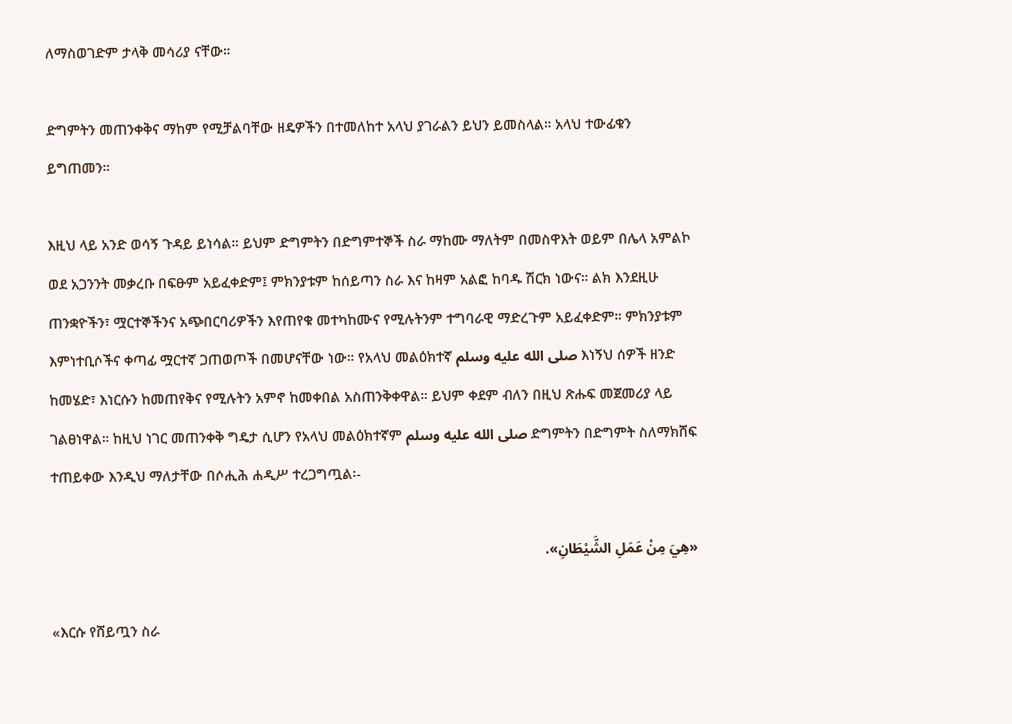ለማስወገድም ታላቅ መሳሪያ ናቸው።

ድግምትን መጠንቀቅና ማከም የሚቻልባቸው ዘዴዎችን በተመለከተ አላህ ያገራልን ይህን ይመስላል። አላህ ተውፊቁን ይግጠመን።

እዚህ ላይ አንድ ወሳኝ ጉዳይ ይነሳል። ይህም ድግምትን በድግምተኞች ስራ ማከሙ ማለትም በመስዋእት ወይም በሌላ አምልኮ ወደ አጋንንት መቃረቡ በፍፁም አይፈቀድም፤ ምክንያቱም ከሰይጣን ስራ እና ከዛም አልፎ ከባዱ ሽርክ ነውና። ልክ እንደዚሁ ጠንቋዮችን፣ ሟርተኞችንና አጭበርባሪዎችን እየጠየቁ መተካከሙና የሚሉትንም ተግባራዊ ማድረጉም አይፈቀድም። ምክንያቱም እምነተቢሶችና ቀጣፊ ሟርተኛ ጋጠወጦች በመሆናቸው ነው። የአላህ መልዕክተኛ صلى الله عليه وسلم እነኝህ ሰዎች ዘንድ ከመሄድ፣ እነርሱን ከመጠየቅና የሚሉትን አምኖ ከመቀበል አስጠንቅቀዋል። ይህም ቀደም ብለን በዚህ ጽሑፍ መጀመሪያ ላይ ገልፀነዋል። ከዚህ ነገር መጠንቀቅ ግዴታ ሲሆን የአላህ መልዕክተኛም صلى الله عليه وسلم ድግምትን በድግምት ስለማክሸፍ ተጠይቀው እንዲህ ማለታቸው በሶሒሕ ሐዲሥ ተረጋግጧል፡-

«هِيَ مِنْ عَمَلِ الشَّيْطَانِ».

«እርሱ የሸይጧን ስራ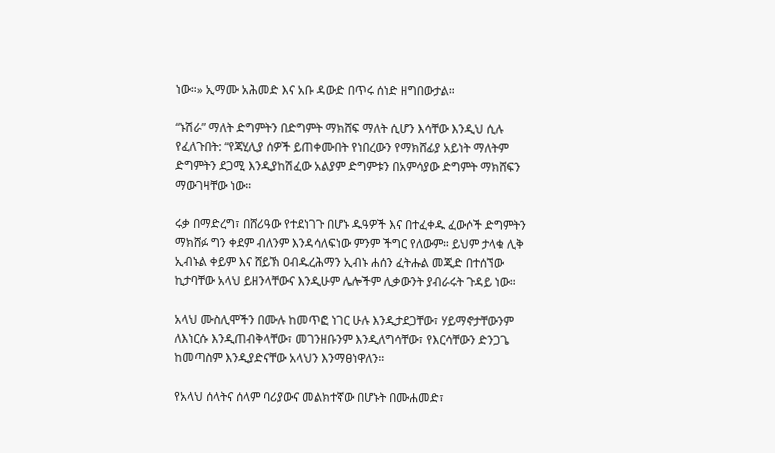ነው።» ኢማሙ አሕመድ እና አቡ ዳውድ በጥሩ ሰነድ ዘግበውታል።

“ኑሽራ” ማለት ድግምትን በድግምት ማክሸፍ ማለት ሲሆን እሳቸው እንዲህ ሲሉ የፈለጉበት: “የጃሂሊያ ሰዎች ይጠቀሙበት የነበረውን የማክሸፊያ አይነት ማለትም ድግምትን ደጋሚ እንዲያከሽፈው አልያም ድግምቱን በአምሳያው ድግምት ማክሸፍን ማውገዛቸው ነው።

ሩቃ በማድረግ፣ በሸሪዓው የተደነገጉ በሆኑ ዱዓዎች እና በተፈቀዱ ፈውሶች ድግምትን ማክሸፉ ግን ቀደም ብለንም እንዳሳለፍነው ምንም ችግር የለውም። ይህም ታላቁ ሊቅ ኢብኑል ቀይም እና ሸይኽ ዐብዱረሕማን ኢብኑ ሐሰን ፈትሑል መጂድ በተሰኘው ኪታባቸው አላህ ይዘንላቸውና እንዲሁም ሌሎችም ሊቃውንት ያብራሩት ጉዳይ ነው።

አላህ ሙስሊሞችን በሙሉ ከመጥፎ ነገር ሁሉ እንዲታደጋቸው፣ ሃይማኖታቸውንም ለእነርሱ እንዲጠብቅላቸው፣ መገንዘቡንም እንዲለግሳቸው፣ የእርሳቸውን ድንጋጌ ከመጣስም እንዲያድናቸው አላህን እንማፀነዋለን።

የአላህ ሰላትና ሰላም ባሪያውና መልክተኛው በሆኑት በሙሐመድ፣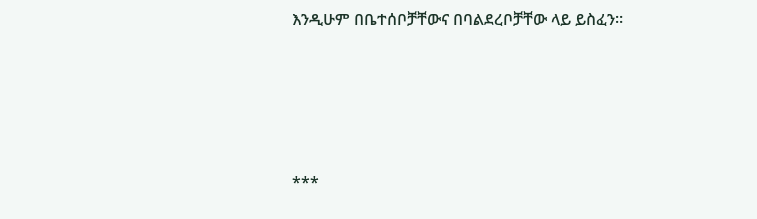እንዲሁም በቤተሰቦቻቸውና በባልደረቦቻቸው ላይ ይስፈን።





***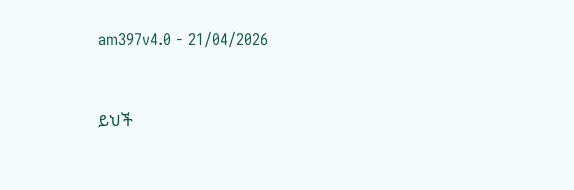am397v4.0 - 21/04/2026


ይህች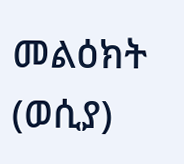መልዕክት (ወሲያ)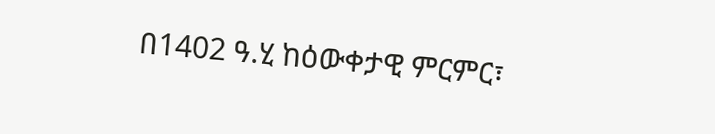በ1402 ዓ.ሂ ከዕውቀታዊ ምርምር፣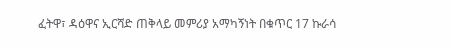ፈትዋ፣ ዳዕዋና ኢርሻድ ጠቅላይ መምሪያ አማካኝነት በቁጥር 17 ኩራሳ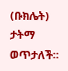(ቡክሌት) ታትማ ወጥታለች።